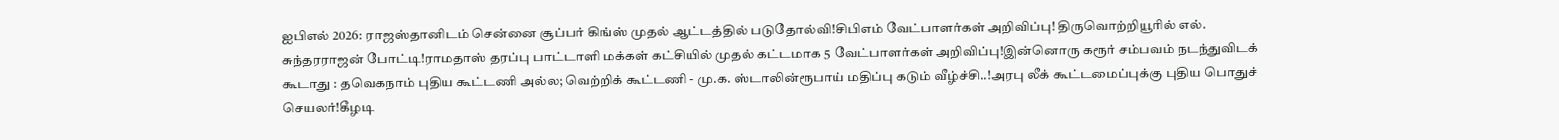ஐபிஎல் 2026: ராஜஸ்தானிடம் சென்னை சூப்பர் கிங்ஸ் முதல் ஆட்டத்தில் படுதோல்வி!சிபிஎம் வேட்பாளர்கள் அறிவிப்பு! திருவொற்றியூரில் எல். சுந்தரராஜன் போட்டி!ராமதாஸ் தரப்பு பாட்டாளி மக்கள் கட்சியில் முதல் கட்டமாக 5 வேட்பாளர்கள் அறிவிப்பு!இன்னொரு கரூர் சம்பவம் நடந்துவிடக் கூடாது : தவெகநாம் புதிய கூட்டணி அல்ல; வெற்றிக் கூட்டணி - மு.க. ஸ்டாலின்ரூபாய் மதிப்பு கடும் வீழ்ச்சி..!அரபு லீக் கூட்டமைப்புக்கு புதிய பொதுச் செயலர்!கீழடி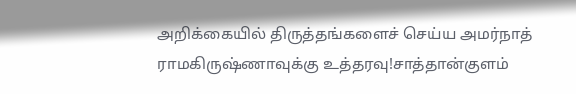அறிக்கையில் திருத்தங்களைச் செய்ய அமர்நாத் ராமகிருஷ்ணாவுக்கு உத்தரவு!சாத்தான்குளம்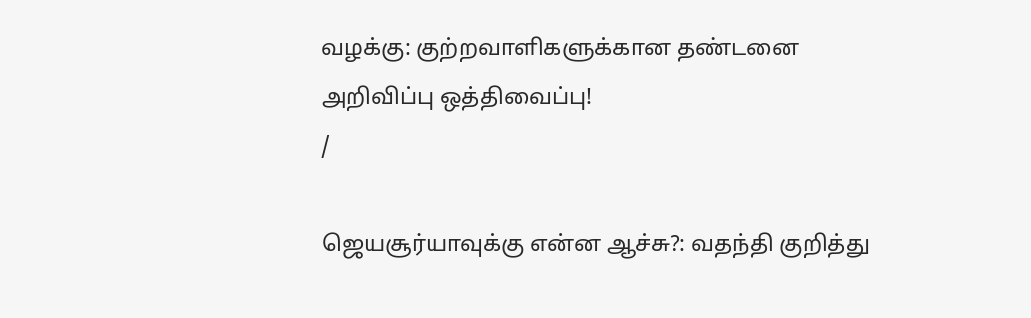வழக்கு: குற்றவாளிகளுக்கான தண்டனை அறிவிப்பு ஒத்திவைப்பு!
/

ஜெயசூர்யாவுக்கு என்ன ஆச்சு?: வதந்தி குறித்து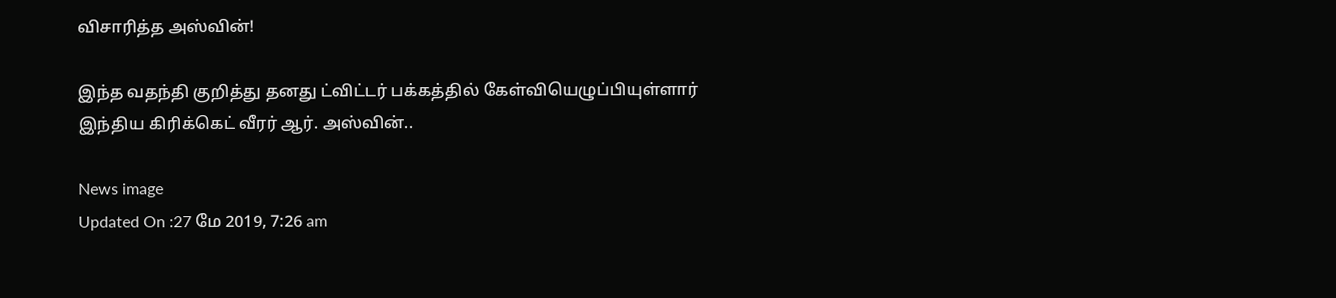விசாரித்த அஸ்வின்!

இந்த வதந்தி குறித்து தனது ட்விட்டர் பக்கத்தில் கேள்வியெழுப்பியுள்ளார் இந்திய கிரிக்கெட் வீரர் ஆர். அஸ்வின்..

News image
Updated On :27 மே 2019, 7:26 am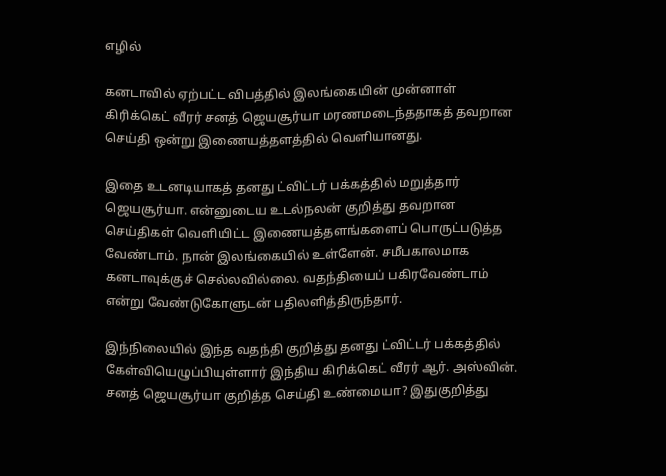எழில்

கனடாவில் ஏற்பட்ட விபத்தில் இலங்கையின் முன்னாள் கிரிக்கெட் வீரர் சனத் ஜெயசூர்யா மரணமடைந்ததாகத் தவறான செய்தி ஒன்று இணையத்தளத்தில் வெளியானது.

இதை உடனடியாகத் தனது ட்விட்டர் பக்கத்தில் மறுத்தார் ஜெயசூர்யா. என்னுடைய உடல்நலன் குறித்து தவறான செய்திகள் வெளியிட்ட இணையத்தளங்களைப் பொருட்படுத்த வேண்டாம். நான் இலங்கையில் உள்ளேன். சமீபகாலமாக கனடாவுக்குச் செல்லவில்லை. வதந்தியைப் பகிரவேண்டாம் என்று வேண்டுகோளுடன் பதிலளித்திருந்தார்.

இந்நிலையில் இந்த வதந்தி குறித்து தனது ட்விட்டர் பக்கத்தில் கேள்வியெழுப்பியுள்ளார் இந்திய கிரிக்கெட் வீரர் ஆர். அஸ்வின். சனத் ஜெயசூர்யா குறித்த செய்தி உண்மையா? இதுகுறித்து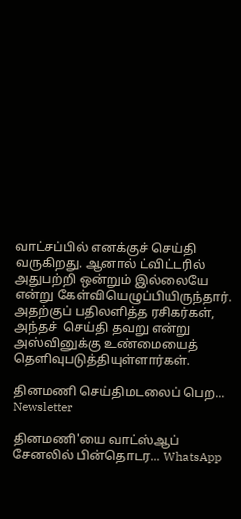வாட்சப்பில் எனக்குச் செய்தி வருகிறது. ஆனால் ட்விட்டரில் அதுபற்றி ஒன்றும் இல்லையே என்று கேள்வியெழுப்பியிருந்தார். அதற்குப் பதிலளித்த ரசிகர்கள், அந்தச்  செய்தி தவறு என்று அஸ்வினுக்கு உண்மையைத் தெளிவுபடுத்தியுள்ளார்கள்.

தினமணி செய்திமடலைப் பெற... Newsletter

தினமணி'யை வாட்ஸ்ஆப் சேனலில் பின்தொடர... WhatsApp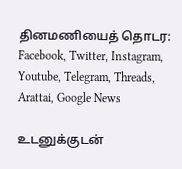தினமணியைத் தொடர: Facebook, Twitter, Instagram, Youtube, Telegram, Threads, Arattai, Google News

உடனுக்குடன்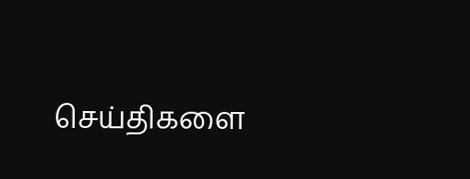செய்திகளை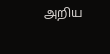அறிய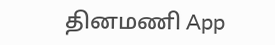தினமணி App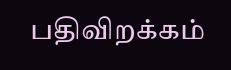பதிவிறக்கம்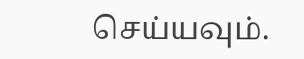செய்யவும்.